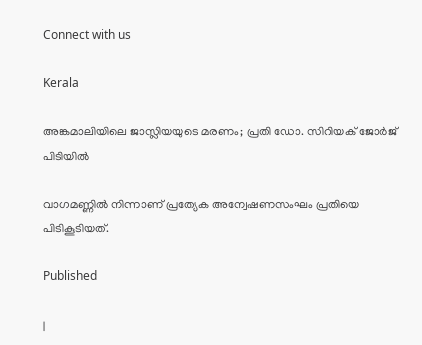Connect with us

Kerala

അങ്കമാലിയിലെ ജാസ്ലിയയുടെ മരണം; പ്രതി ഡോ. സിറിയക് ജോര്‍ജ് പിടിയില്‍

വാഗമണ്ണില്‍ നിന്നാണ് പ്രത്യേക അന്വേഷണസംഘം പ്രതിയെ പിടികൂടിയത്.

Published

|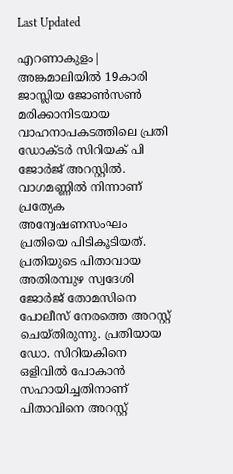Last Updated

എറണാകുളം| അങ്കമാലിയില്‍ 19കാരി ജാസ്ലിയ ജോണ്‍സണ്‍ മരിക്കാനിടയായ വാഹനാപകടത്തിലെ പ്രതി ഡോക്ടര്‍ സിറിയക് പി ജോര്‍ജ് അറസ്റ്റില്‍. വാഗമണ്ണില്‍ നിന്നാണ് പ്രത്യേക അന്വേഷണസംഘം പ്രതിയെ പിടികൂടിയത്. പ്രതിയുടെ പിതാവായ അതിരമ്പുഴ സ്വദേശി ജോര്‍ജ് തോമസിനെ പോലീസ് നേരത്തെ അറസ്റ്റ് ചെയ്തിരുന്നു. പ്രതിയായ ഡോ. സിറിയകിനെ ഒളിവില്‍ പോകാന്‍ സഹായിച്ചതിനാണ് പിതാവിനെ അറസ്റ്റ്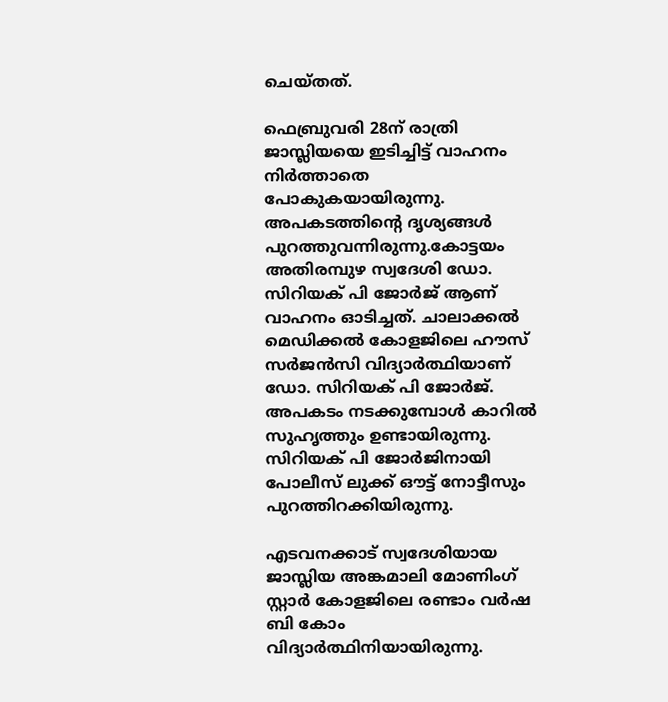ചെയ്തത്.

ഫെബ്രുവരി 28ന് രാത്രി ജാസ്ലിയയെ ഇടിച്ചിട്ട് വാഹനം നിര്‍ത്താതെ പോകുകയായിരുന്നു. അപകടത്തിന്റെ ദൃശ്യങ്ങള്‍ പുറത്തുവന്നിരുന്നു.കോട്ടയം അതിരമ്പുഴ സ്വദേശി ഡോ. സിറിയക് പി ജോര്‍ജ് ആണ് വാഹനം ഓടിച്ചത്. ചാലാക്കല്‍ മെഡിക്കല്‍ കോളജിലെ ഹൗസ് സര്‍ജന്‍സി വിദ്യാര്‍ത്ഥിയാണ് ഡോ. സിറിയക് പി ജോര്‍ജ്. അപകടം നടക്കുമ്പോള്‍ കാറില്‍ സുഹൃത്തും ഉണ്ടായിരുന്നു. സിറിയക് പി ജോര്‍ജിനായി പോലീസ് ലുക്ക് ഔട്ട് നോട്ടീസും പുറത്തിറക്കിയിരുന്നു.

എടവനക്കാട് സ്വദേശിയായ ജാസ്ലിയ അങ്കമാലി മോണിംഗ് സ്റ്റാര്‍ കോളജിലെ രണ്ടാം വര്‍ഷ ബി കോം വിദ്യാര്‍ത്ഥിനിയായിരുന്നു.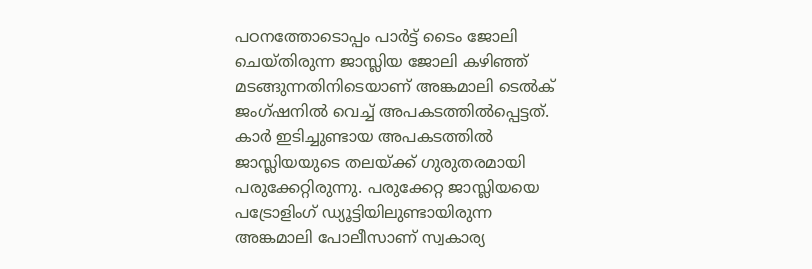പഠനത്തോടൊപ്പം പാര്‍ട്ട് ടൈം ജോലി ചെയ്തിരുന്ന ജാസ്ലിയ ജോലി കഴിഞ്ഞ് മടങ്ങുന്നതിനിടെയാണ് അങ്കമാലി ടെല്‍ക് ജംഗ്ഷനില്‍ വെച്ച് അപകടത്തില്‍പ്പെട്ടത്. കാര്‍ ഇടിച്ചുണ്ടായ അപകടത്തില്‍ ജാസ്ലിയയുടെ തലയ്ക്ക് ഗുരുതരമായി പരുക്കേറ്റിരുന്നു. പരുക്കേറ്റ ജാസ്ലിയയെ പട്രോളിംഗ് ഡ്യൂട്ടിയിലുണ്ടായിരുന്ന അങ്കമാലി പോലീസാണ് സ്വകാര്യ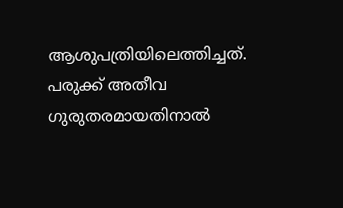ആശുപത്രിയിലെത്തിച്ചത്. പരുക്ക് അതീവ ഗുരുതരമായതിനാല്‍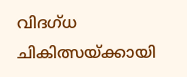വിദഗ്ധ ചികിത്സയ്ക്കായി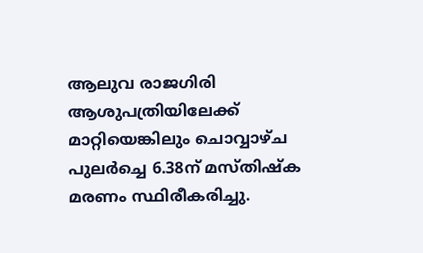ആലുവ രാജഗിരി ആശുപത്രിയിലേക്ക് മാറ്റിയെങ്കിലും ചൊവ്വാഴ്ച പുലര്‍ച്ചെ 6.38ന് മസ്തിഷ്‌ക മരണം സ്ഥിരീകരിച്ചു.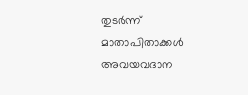തുടര്‍ന്ന് മാതാപിതാക്കള്‍ അവയവദാന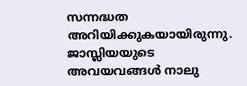സന്നദ്ധത അറിയിക്കുകയായിരുന്നു. ജാസ്ലിയയുടെ അവയവങ്ങള്‍ നാലു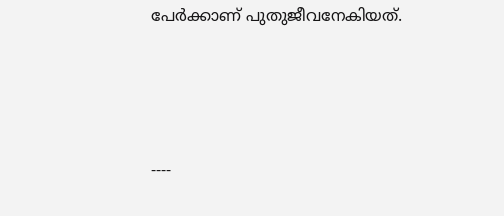പേര്‍ക്കാണ് പുതുജീവനേകിയത്.





----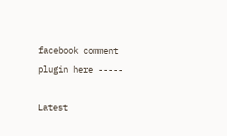facebook comment plugin here -----

Latest